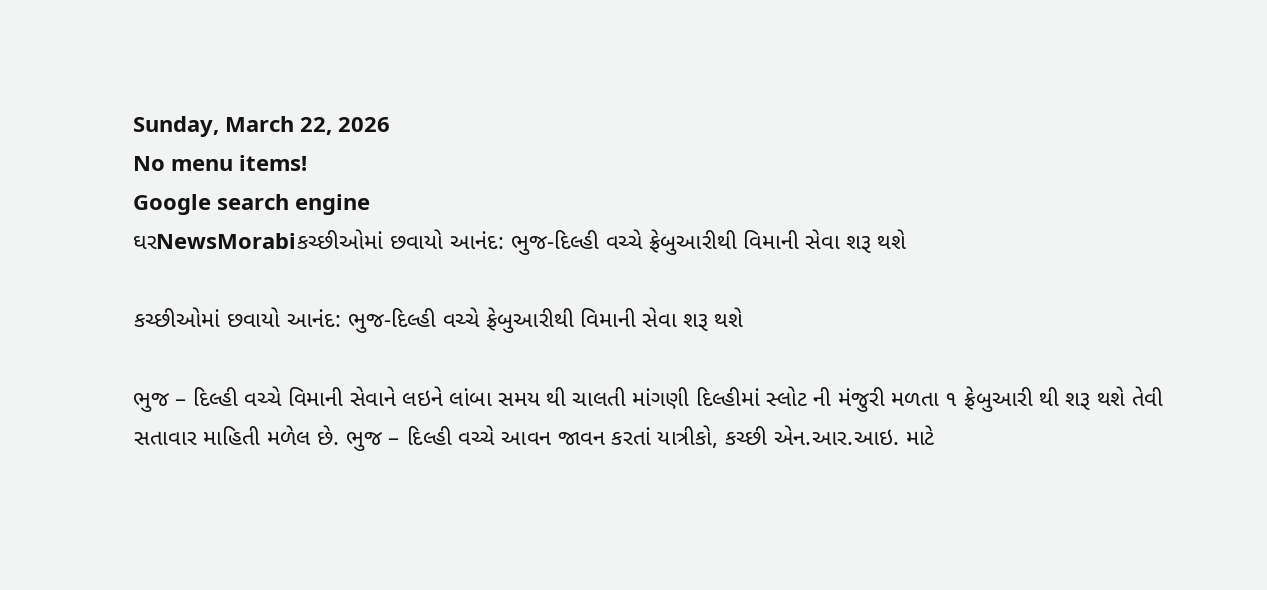Sunday, March 22, 2026
No menu items!
Google search engine
ઘરNewsMorabiકચ્છીઓમાં છવાયો આનંદ: ભુજ-દિલ્હી વચ્ચે ફ્રેબુઆરીથી વિમાની સેવા શરૂ થશે

કચ્છીઓમાં છવાયો આનંદ: ભુજ-દિલ્હી વચ્ચે ફ્રેબુઆરીથી વિમાની સેવા શરૂ થશે

ભુજ – દિલ્હી વચ્ચે વિમાની સેવાને લઇને લાંબા સમય થી ચાલતી માંગણી દિલ્હીમાં સ્લોટ ની મંજુરી મળતા ૧ ફ્રેબુઆરી થી શરૂ થશે તેવી સતાવાર માહિતી મળેલ છે. ભુજ – દિલ્હી વચ્ચે આવન જાવન કરતાં યાત્રીકો, કચ્છી એન.આર.આઇ. માટે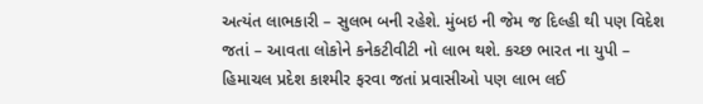અત્યંત લાભકારી – સુલભ બની રહેશે. મુંબઇ ની જેમ જ દિલ્હી થી પણ વિદેશ જતાં – આવતા લોકોને કનેકટીવીટી નો લાભ થશે. કચ્છ ભારત ના યુપી – હિમાચલ પ્રદેશ કાશ્મીર ફરવા જતાં પ્રવાસીઓ પણ લાભ લઈ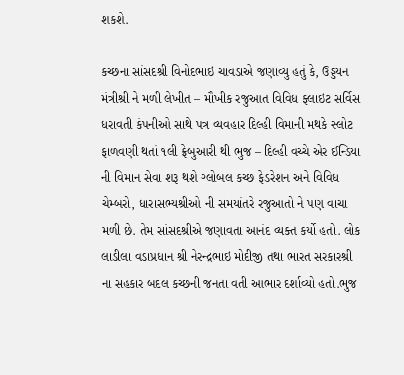શકશે.

કચ્છના સાંસદશ્રી વિનોદભાઇ ચાવડાએ જણાવ્યુ હતું કે, ઉડ્ડયન મંત્રીશ્રી ને મળી લેખીત – મૌખીક રજુઆત વિવિધ ફ્લાઇટ સર્વિસ ધરાવતી કંપનીઓ સાથે પત્ર વ્યવહાર દિલ્હી વિમાની મથકે સ્લોટ ફાળવણી થતાં ૧લી ફ્રેબુઆરી થી ભુજ – દિલ્હી વચ્ચે એર ઈન્ડિયા ની વિમાન સેવા શરૂ થશે ગ્લોબલ કચ્છ ફેડરેશન અને વિવિધ ચેમ્બરો, ધારાસભ્યશ્રીઓ ની સમયાંતરે રજુઆતો ને પણ વાચા મળી છે. તેમ સાંસદશ્રીએ જણાવતા આનંદ વ્યક્ત કર્યો હતો. લોક લાડીલા વડાપ્રધાન શ્રી નેરન્દ્રભાઇ મોદીજી તથા ભારત સરકારશ્રી ના સહકાર બદલ કચ્છની જનતા વતી આભાર દર્શાવ્યો હતો.ભુજ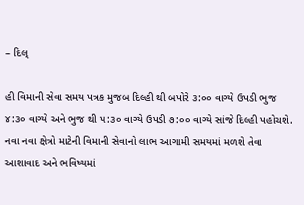– દિલ્

હી વિમાની સેવા સમય પત્રક મુજબ દિલ્હી થી બપોરે ૩:૦૦ વાગ્યે ઉપડી ભુજ ૪:૩૦ વાગ્યે અને ભુજ થી ૫:૩૦ વાગ્યે ઉપડી ૭:૦૦ વાગ્યે સાંજે દિલ્હી પહોચશે. નવા નવા ક્ષેત્રો માટેની વિમાની સેવાનો લાભ આગામી સમયમાં મળશે તેવા આશાવાદ અને ભવિષ્યમાં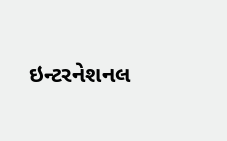ઇન્ટરનેશનલ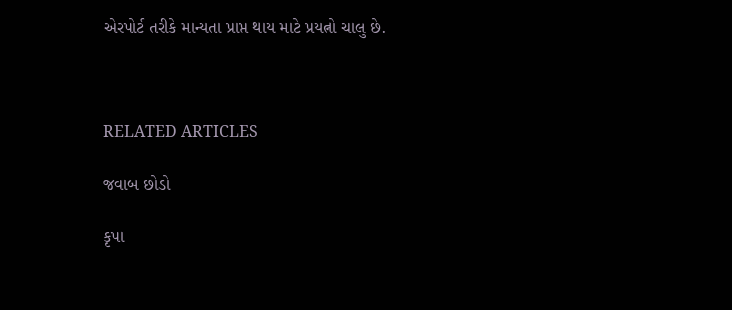એરપોર્ટ તરીકે માન્યતા પ્રાપ્ત થાય માટે પ્રયત્નો ચાલુ છે.



RELATED ARTICLES

જવાબ છોડો

કૃપા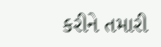કરીને તમારી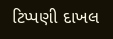ટિપ્પણી દાખલ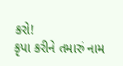કરો!
કૃપા કરીને તમારું નામ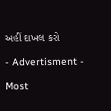અહીં દાખલ કરો

- Advertisment -

Most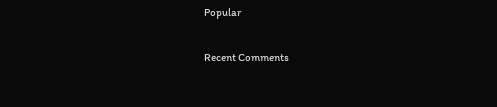Popular

Recent Comments